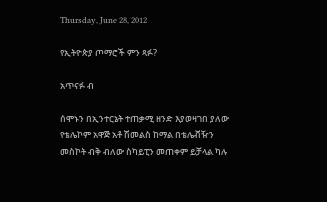Thursday, June 28, 2012

የኢትዮጵያ ጦማሮች ምን ጻፉ?

አጥናፉ ብ

ሰሞኑን በኢንተርኔት ተጠቃሚ ዘንድ እያወዛገበ ያለው የቴሌኮም አዋጅ አቶ ሽመልስ ከማል በቴሌቭዥን መስኮት ብቅ ብለው ስካይፒን መጠቀም ይቻላል ካሉ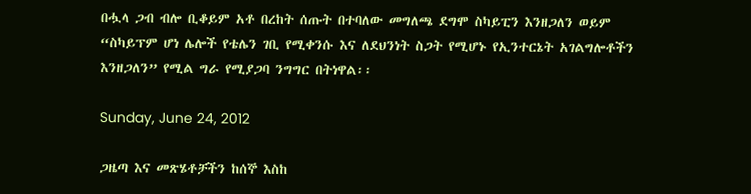በሗላ ጋብ ብሎ ቢቆይም አቶ በረከት ሰጡት በተባለው መግለጫ ደግሞ ስካይፒን እንዘጋለን ወይም “ስካይፕም ሆነ ሌሎች የቴሌን ገቢ የሚቀንሱ እና ለደህንነት ስጋት የሚሆኑ የኢንተርኔት አገልግሎቶችን እንዘጋለን” የሚል ግራ የሚያጋባ ንግግር በትነዋል፡፡

Sunday, June 24, 2012

ጋዜጣ እና መጽሄቶቻችን ከሰኞ እስከ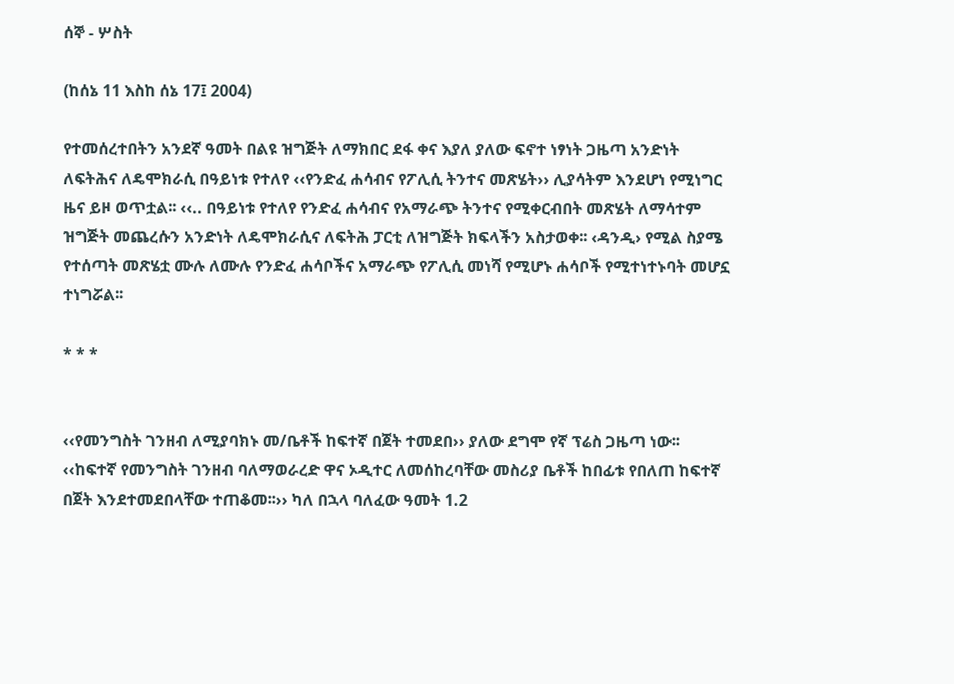ሰኞ - ሦስት

(ከሰኔ 11 እስከ ሰኔ 17፤ 2004)

የተመሰረተበትን አንደኛ ዓመት በልዩ ዝግጅት ለማክበር ደፋ ቀና እያለ ያለው ፍኖተ ነፃነት ጋዜጣ አንድነት ለፍትሕና ለዴሞክራሲ በዓይነቱ የተለየ ‹‹የንድፈ ሐሳብና የፖሊሲ ትንተና መጽሄት›› ሊያሳትም እንደሆነ የሚነግር ዜና ይዞ ወጥቷል፡፡ ‹‹.. በዓይነቱ የተለየ የንድፈ ሐሳብና የአማራጭ ትንተና የሚቀርብበት መጽሄት ለማሳተም ዝግጅት መጨረሱን አንድነት ለዴሞክራሲና ለፍትሕ ፓርቲ ለዝግጅት ክፍላችን አስታወቀ፡፡ ‹ዳንዲ› የሚል ስያሜ የተሰጣት መጽሄቷ ሙሉ ለሙሉ የንድፈ ሐሳቦችና አማራጭ የፖሊሲ መነሻ የሚሆኑ ሐሳቦች የሚተነተኑባት መሆኗ ተነግሯል፡፡

* * *


‹‹የመንግስት ገንዘብ ለሚያባክኑ መ/ቤቶች ከፍተኛ በጀት ተመደበ›› ያለው ደግሞ የኛ ፕሬስ ጋዜጣ ነው፡፡ ‹‹ከፍተኛ የመንግስት ገንዘብ ባለማወራረድ ዋና ኦዲተር ለመሰከረባቸው መስሪያ ቤቶች ከበፊቱ የበለጠ ከፍተኛ በጀት እንደተመደበላቸው ተጠቆመ፡፡›› ካለ በኋላ ባለፈው ዓመት 1.2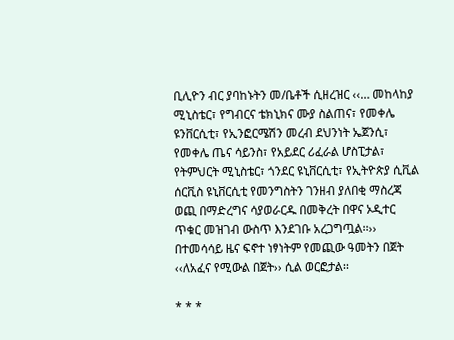ቢሊዮን ብር ያባከኑትን መ/ቤቶች ሲዘረዝር ‹‹… መከላከያ ሚኒስቴር፣ የግብርና ቴክኒክና ሙያ ስልጠና፣ የመቀሌ ዩንቨርሲቲ፣ የኢንፎርሜሽን መረብ ደህንነት ኤጀንሲ፣ የመቀሌ ጤና ሳይንስ፣ የአይደር ሪፈራል ሆስፒታል፣ የትምህርት ሚኒስቴር፣ ጎንደር ዩኒቨርሲቲ፣ የኢትዮጵያ ሲቪል ሰርቪስ ዩኒቨርሲቲ የመንግስትን ገንዘብ ያለበቂ ማስረጃ ወጪ በማድረግና ሳያወራርዱ በመቅረት በዋና ኦዲተር ጥቁር መዝገብ ውስጥ እንደገቡ አረጋግጧል፡፡›› በተመሳሳይ ዜና ፍኖተ ነፃነትም የመጪው ዓመትን በጀት ‹‹ለአፈና የሚውል በጀት›› ሲል ወርፎታል፡፡

* * *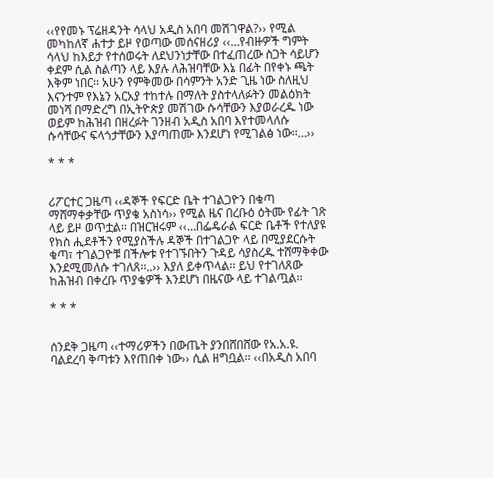‹‹የየመኑ ፕሬዘዳንት ሳላህ አዲስ አበባ መሽገዋል?›› የሚል መካከለኛ ሐተታ ይዞ የወጣው መሰናዘሪያ ‹‹…የብዙዎች ግምት ሳላህ ከእይታ የተሰወሩት ለደህንነታቸው በተፈጠረው ስጋት ሳይሆን ቀደም ሲል ስልጣን ላይ እያሉ ለሕዝባቸው እኔ በፊት በየቀኑ ጫት እቅም ነበር፡፡ አሁን የምቅመው በሳምንት አንድ ጊዜ ነው ስለዚህ እናንተም የእኔን አርአያ ተከተሉ በማለት ያስተላለፉትን መልዕክት መነሻ በማድረግ በኢትዮጵያ መሽገው ሱሳቸውን እያወራረዱ ነው ወይም ከሕዝብ በዘረፉት ገንዘብ አዲስ አበባ እየተመላለሱ ሱሳቸውና ፍላጎታቸውን እያጣጠሙ እንደሆነ የሚገልፅ ነው፡፡…››

* * *


ሪፖርተር ጋዜጣ ‹‹ዳኞች የፍርድ ቤት ተገልጋዮን በቁጣ ማሸማቀቃቸው ጥያቄ አስነሳ›› የሚል ዜና በረቡዕ ዕትሙ የፊት ገጽ ላይ ይዞ ወጥቷል፡፡ በዝርዝሩም ‹‹…በፌዴራል ፍርድ ቤቶች የተለያዩ የክስ ሒደቶችን የሚያስችሉ ዳኞች በተገልጋዮ ላይ በሚያደርሱት ቁጣ፣ ተገልጋዮቹ በችሎቱ የተገኙበትን ጉዳይ ሳያስረዱ ተሸማቅቀው እንደሚመለሱ ተገለጸ፡፡..›› እያለ ይቀጥላል፡፡ ይህ የተገለጸው ከሕዝብ በቀረቡ ጥያቄዎች እንደሆነ በዜናው ላይ ተገልጧል፡፡

* * *


ሰንደቅ ጋዜጣ ‹‹ተማሪዎችን በውጤት ያንበሸበሸው የአ.አ.ዩ. ባልደረባ ቅጣቱን እየጠበቀ ነው›› ሲል ዘግቧል፡፡ ‹‹በአዲስ አበባ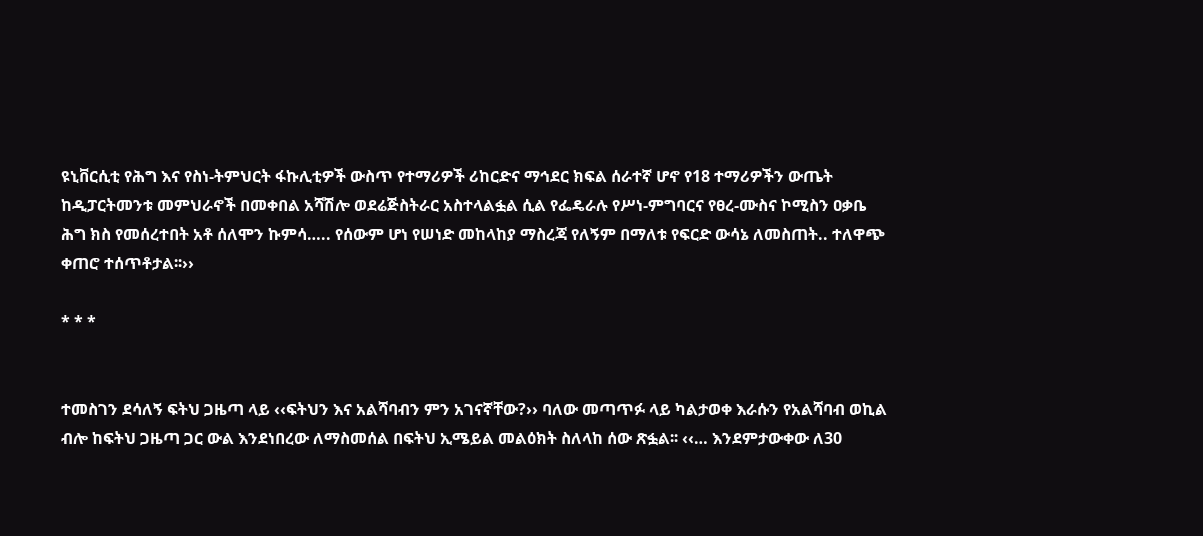ዩኒቨርሲቲ የሕግ እና የስነ-ትምህርት ፋኩሊቲዎች ውስጥ የተማሪዎች ሪከርድና ማኅደር ክፍል ሰራተኛ ሆኖ የ18 ተማሪዎችን ውጤት ከዲፓርትመንቱ መምህራኖች በመቀበል አሻሽሎ ወደሬጅስትራር አስተላልፏል ሲል የፌዴራሉ የሥነ-ምግባርና የፀረ-ሙስና ኮሚስን ዐቃቤ ሕግ ክስ የመሰረተበት አቶ ሰለሞን ኩምሳ….. የሰውም ሆነ የሠነድ መከላከያ ማስረጃ የለኝም በማለቱ የፍርድ ውሳኔ ለመስጠት.. ተለዋጭ ቀጠሮ ተሰጥቶታል፡፡››

* * *


ተመስገን ደሳለኝ ፍትህ ጋዜጣ ላይ ‹‹ፍትህን እና አልሻባብን ምን አገናኛቸው?›› ባለው መጣጥፉ ላይ ካልታወቀ እራሱን የአልሻባብ ወኪል ብሎ ከፍትህ ጋዜጣ ጋር ውል እንደነበረው ለማስመሰል በፍትህ ኢሜይል መልዕክት ስለላከ ሰው ጽፏል፡፡ ‹‹… እንደምታውቀው ለ30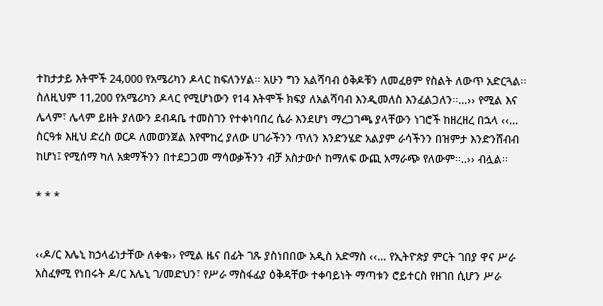ተከታታይ እትሞች 24,000 የአሜሪካን ዶላር ከፍለንሃል፡፡ አሁን ግን አልሻባብ ዕቅዶቹን ለመፈፀም የስልት ለውጥ አድርጓል፡፡ ስለዚህም 11,200 የአሜሪካን ዶላር የሚሆነውን የ14 እትሞች ክፍያ ለአልሻባብ እንዲመለስ እንፈልጋለን፡፡…›› የሚል እና ሌላም፣ ሌላም ይዘት ያለውን ደብዳቤ ተመስገን የተቀነባበረ ሴራ እንደሆነ ማረጋገጫ ያላቸውን ነገሮች ከዘረዘረ በኋላ ‹‹… ስርዓቱ እዚህ ድረስ ወርዶ ለመወንጀል እየሞከረ ያለው ሀገራችንን ጥለን እንድንሄድ አልያም ራሳችንን በዝምታ እንድንሸብብ ከሆነ፤ የሚሰማ ካለ አቋማችንን በተደጋጋመ ማሳወቃችንን ብቻ አስታውሶ ከማለፍ ውጪ አማራጭ የለውም፡፡..›› ብሏል፡፡

* * *


‹‹ዶ/ር እሌኒ ከኃላፊነታቸው ለቀቁ›› የሚል ዜና በፊት ገጹ ያስነበበው አዲስ አድማስ ‹‹… የኢትዮጵያ ምርት ገበያ ዋና ሥራ አስፈፃሚ የነበሩት ዶ/ር እሌኒ ገ/መድህን፣ የሥራ ማስፋፊያ ዕቅዳቸው ተቀባይነት ማጣቱን ሮይተርስ የዘገበ ሲሆን ሥራ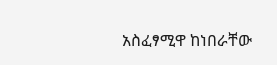አስፈፃሚዋ ከነበራቸው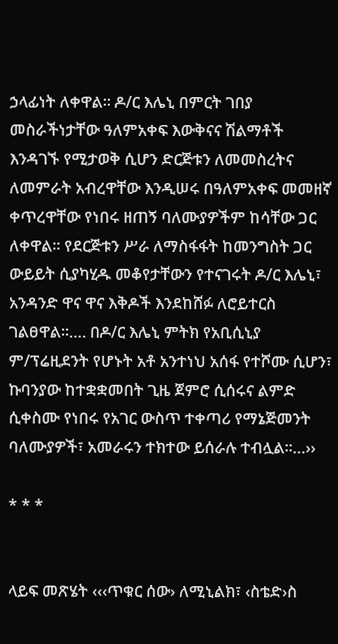ኃላፊነት ለቀዋል፡፡ ዶ/ር እሌኒ በምርት ገበያ መስራችነታቸው ዓለምአቀፍ እውቅናና ሽልማቶች እንዳገኙ የሚታወቅ ሲሆን ድርጅቱን ለመመስረትና ለመምራት አብረዋቸው እንዲሠሩ በዓለምአቀፍ መመዘኛ ቀጥረዋቸው የነበሩ ዘጠኝ ባለሙያዎችም ከሳቸው ጋር ለቀዋል፡፡ የደርጅቱን ሥራ ለማስፋፋት ከመንግስት ጋር ውይይት ሲያካሂዱ መቆየታቸውን የተናገሩት ዶ/ር እሌኒ፣ አንዳንድ ዋና ዋና እቅዶች እንደከሸፉ ለሮይተርስ ገልፀዋል፡፡…. በዶ/ር እሌኒ ምትክ የአቢሲኒያ ም/ፕሬዚደንት የሆኑት አቶ አንተነህ አሰፋ የተሾሙ ሲሆን፣ ኩባንያው ከተቋቋመበት ጊዜ ጀምሮ ሲሰሩና ልምድ ሲቀስሙ የነበሩ የአገር ውስጥ ተቀጣሪ የማኔጅመንት ባለሙያዎች፣ አመራሩን ተክተው ይሰራሉ ተብሏል፡፡…››

* * *


ላይፍ መጽሄት ‹‹‹ጥቁር ሰው› ለሚኒልክ፣ ‹ስቴድ›ስ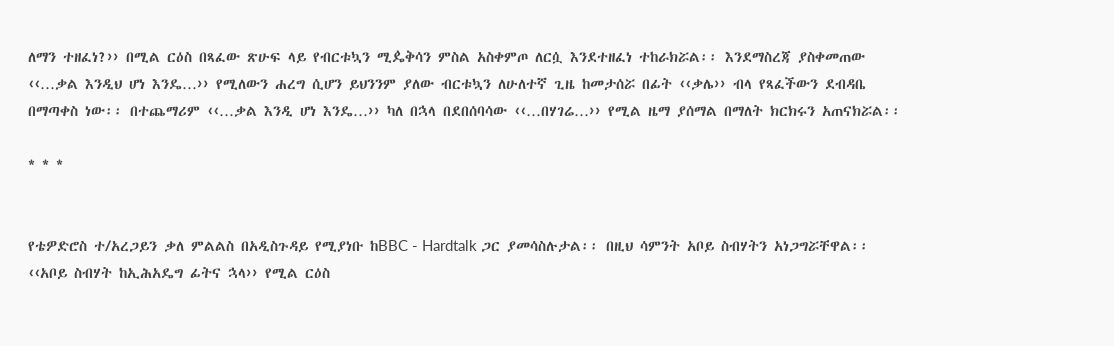ለማን ተዘፈነ?›› በሚል ርዕስ በጻፈው ጽሁፍ ላይ የብርቱኳን ሚዼቅሳን ምስል አስቀምጦ ለርሷ እንደተዘፈነ ተከራክሯል፡፡ እንደማስረጃ ያስቀመጠው ‹‹…ቃል እንዲህ ሆነ እንዴ…›› የሚለውን ሐረግ ሲሆን ይህንንም ያለው ብርቱኳን ለሁለተኛ ጊዜ ከመታሰሯ በፊት ‹‹ቃሌ›› ብላ የጻፈችውን ደብዳቤ በማጣቀስ ነው፡፡ በተጨማሪም ‹‹…ቃል እንዲ ሆነ እንዴ…›› ካለ በኋላ በደበሰባሳው ‹‹…በሃገሬ…›› የሚል ዜማ ያሰማል በማለት ክርክሩን አጠናክሯል፡፡

* * *


የቴዎድሮስ ተ/አረጋይን ቃለ ምልልስ በአዲስጉዳይ የሚያነቡ ከBBC - Hardtalk ጋር ያመሳስሉታል፡፡ በዚህ ሳምንት አቦይ ስብሃትን አነጋግሯቸዋል፡፡ ‹‹አቦይ ስብሃት ከኢሕአዴግ ፊትና ኋላ›› የሚል ርዕስ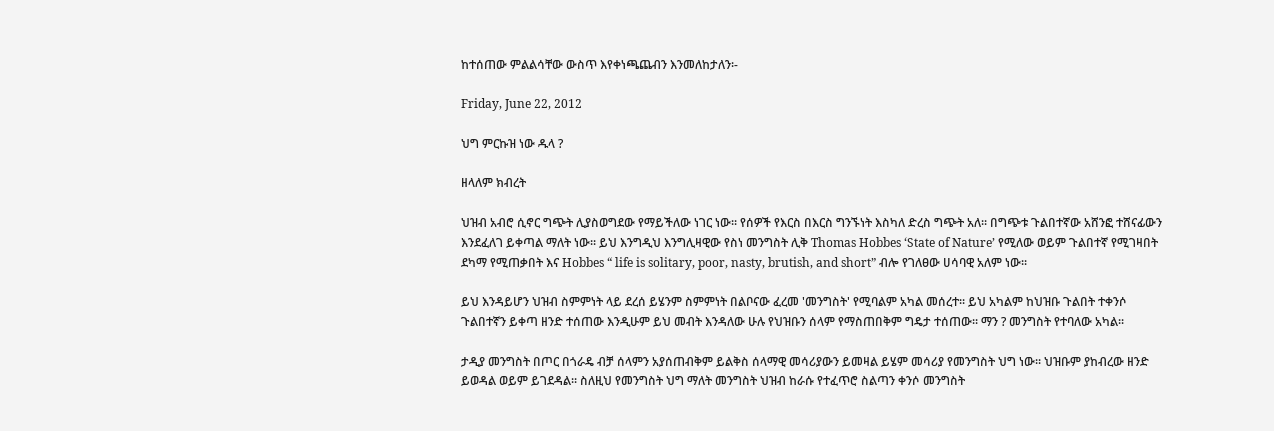ከተሰጠው ምልልሳቸው ውስጥ እየቀነጫጨብን እንመለከታለን፡-

Friday, June 22, 2012

ህግ ምርኩዝ ነው ዱላ ?

ዘላለም ክብረት

ህዝብ አብሮ ሲኖር ግጭት ሊያስወግደው የማይችለው ነገር ነው፡፡ የሰዎች የእርስ በእርስ ግንኙነት እስካለ ድረስ ግጭት አለ፡፡ በግጭቱ ጉልበተኛው አሸንፎ ተሸናፊውን እንደፈለገ ይቀጣል ማለት ነው፡፡ ይህ እንግዲህ እንግሊዛዊው የስነ መንግስት ሊቅ Thomas Hobbes ‘State of Nature’ የሚለው ወይም ጉልበተኛ የሚገዛበት ደካማ የሚጠቃበት እና Hobbes “ life is solitary, poor, nasty, brutish, and short” ብሎ የገለፀው ሀሳባዊ አለም ነው፡፡

ይህ እንዳይሆን ህዝብ ስምምነት ላይ ደረሰ ይሄንም ስምምነት በልቦናው ፈረመ 'መንግስት' የሚባልም አካል መሰረተ፡፡ ይህ አካልም ከህዝቡ ጉልበት ተቀንሶ ጉልበተኛን ይቀጣ ዘንድ ተሰጠው እንዲሁም ይህ መብት እንዳለው ሁሉ የህዝቡን ሰላም የማስጠበቅም ግዴታ ተሰጠው፡፡ ማን ? መንግስት የተባለው አካል፡፡

ታዲያ መንግስት በጦር በጎራዴ ብቻ ሰላምን አያሰጠብቅም ይልቅስ ሰላማዊ መሳሪያውን ይመዛል ይሄም መሳሪያ የመንግስት ህግ ነው፡፡ ህዝቡም ያከብረው ዘንድ ይወዳል ወይም ይገደዳል፡፡ ስለዚህ የመንግስት ህግ ማለት መንግስት ህዝብ ከራሱ የተፈጥሮ ስልጣን ቀንሶ መንግስት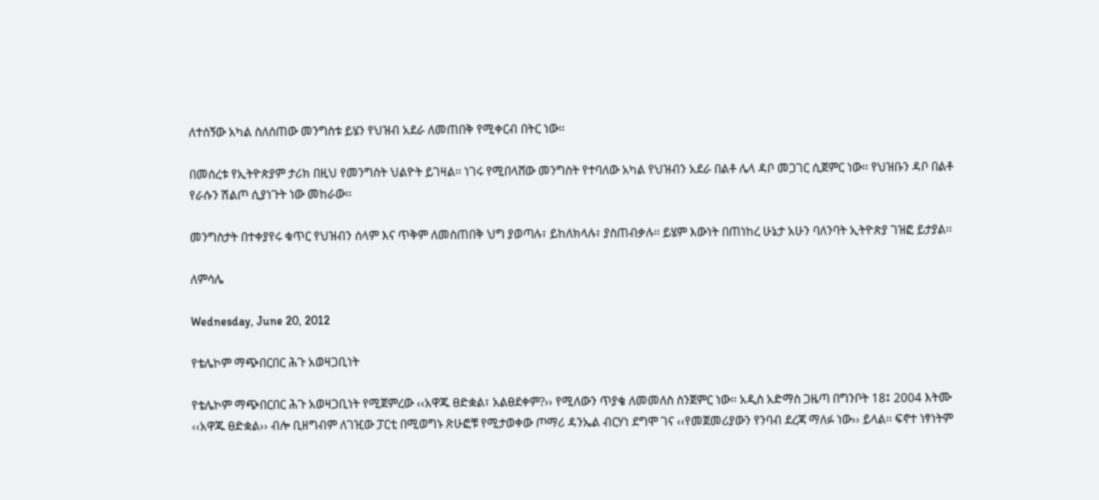ለተሰኝው አካል ስለሰጠው መንግስቱ ይሄን የህዝብ አደራ ለመጠበቅ የሚቀርብ በትር ነው፡፡

በመሰረቱ የኢትዮጵያም ታሪክ በዚህ የመንግስት ህልዮት ይገዛል፡፡ ነገሩ የሚበላሸው መንግስት የተባለው አካል የህዝብን አደራ በልቶ ሌላ ዳቦ መጋገር ሲጀምር ነው፡፡ የህዝቡን ዳቦ በልቶ የራሱን ሽልጦ ሲያነጉት ነው መከራው፡፡

መንግስታት በተቀያየሩ ቁጥር የህዝብን ሰላም እና ጥቅም ለመስጠበቅ ህግ ያወጣሉ፣ ይከለክላሉ፣ ያስጠብቃሉ፡፡ ይሄም እውነት በጠነከረ ሁኔታ አሁን ባለንባት ኢትዮጵያ ገዝፎ ይታያል፡፡

ለምሳሌ

Wednesday, June 20, 2012

የቴሌኮም ማጭበርበር ሕጉ አወዛጋቢነት

የቴሌኮም ማጭበርበር ሕጉ አወዛጋቢነት የሚጀምረው ‹‹አዋጁ ፀድቋል፣ አልፀደቀም?›› የሚለውን ጥያቄ ለመመለስ ስንጀምር ነው፡፡ አዲስ አድማስ ጋዜጣ በግንቦት 18፤ 2004 እትሙ ‹‹አዋጁ ፀድቋል›› ብሎ ቢዘግብም ለገዢው ፓርቲ በሚወግኑ ጽሁፎቹ የሚታወቀው ጦማሪ ዳንኤል ብርሃነ ደግሞ ገና ‹‹የመጀመሪያውን የንባብ ደረጃ ማለፉ ነው›› ይላል፡፡ ፍኖተ ነፃነትም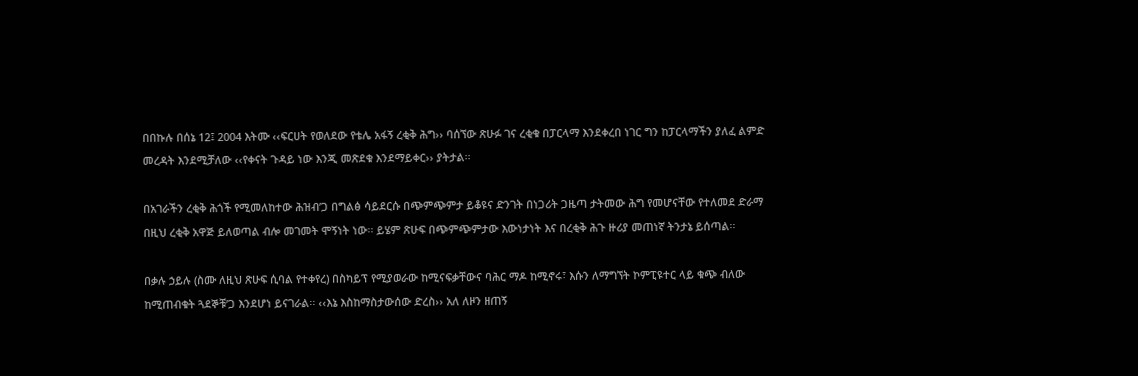በበኩሉ በሰኔ 12፤ 2004 እትሙ ‹‹ፍርሀት የወለደው የቴሌ አፋኝ ረቂቅ ሕግ›› ባሰኘው ጽሁፉ ገና ረቂቁ በፓርላማ እንደቀረበ ነገር ግን ከፓርላማችን ያለፈ ልምድ መረዳት እንደሚቻለው ‹‹የቀናት ጉዳይ ነው እንጂ መጽደቁ እንደማይቀር›› ያትታል፡፡

በአገራችን ረቂቅ ሕጎች የሚመለከተው ሕዝብ’ጋ በግልፅ ሳይደርሱ በጭምጭምታ ይቆዩና ድንገት በነጋሪት ጋዜጣ ታትመው ሕግ የመሆናቸው የተለመደ ድራማ በዚህ ረቂቅ አዋጅ ይለወጣል ብሎ መገመት ሞኝነት ነው፡፡ ይሄም ጽሁፍ በጭምጭምታው እውነታነት እና በረቂቅ ሕጉ ዙሪያ መጠነኛ ትንታኔ ይሰጣል፡፡

በቃሉ ኃይሉ (ስሙ ለዚህ ጽሁፍ ሲባል የተቀየረ) በስካይፕ የሚያወራው ከሚናፍቃቸውና ባሕር ማዶ ከሚኖሩ፣ እሱን ለማግኘት ኮምፒዩተር ላይ ቁጭ ብለው ከሚጠብቁት ጓደኞቹ’ጋ እንደሆነ ይናገራል፡፡ ‹‹እኔ እስከማስታውሰው ድረስ›› አለ ለዞን ዘጠኝ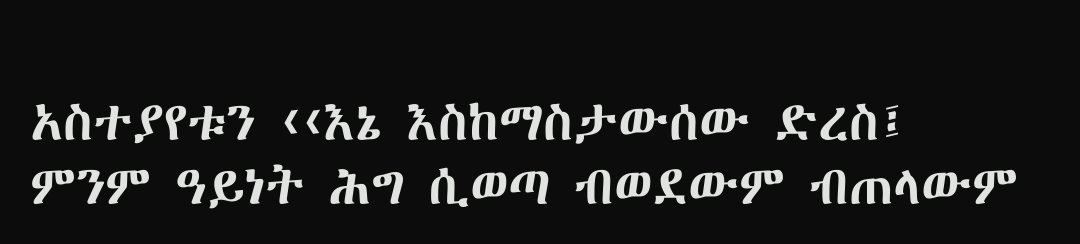አስተያየቱን ‹‹እኔ እስከማስታውሰው ድረስ፤ ምንም ዓይነት ሕግ ሲወጣ ብወደውም ብጠላውም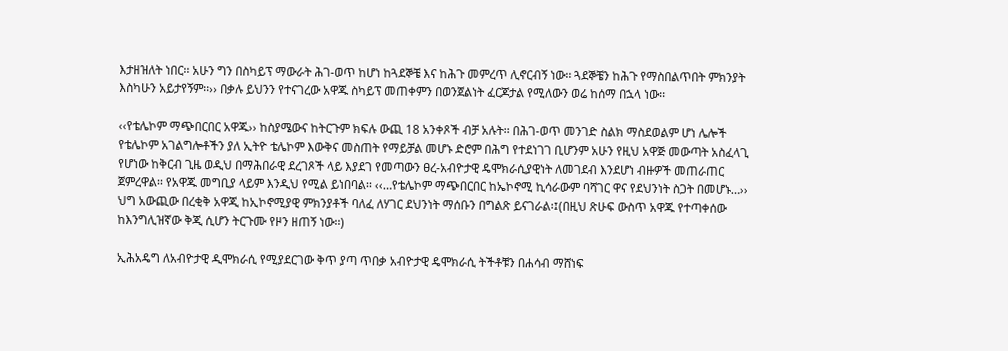እታዘዝለት ነበር፡፡ አሁን ግን በስካይፕ ማውራት ሕገ-ወጥ ከሆነ ከጓደኞቼ እና ከሕጉ መምረጥ ሊኖርብኝ ነው፡፡ ጓደኞቼን ከሕጉ የማስበልጥበት ምክንያት እስካሁን አይታየኝም፡፡›› በቃሉ ይህንን የተናገረው አዋጁ ስካይፕ መጠቀምን በወንጀልነት ፈርጆታል የሚለውን ወሬ ከሰማ በኋላ ነው፡፡

‹‹የቴሌኮም ማጭበርበር አዋጁ›› ከስያሜውና ከትርጉም ክፍሉ ውጪ 18 አንቀጾች ብቻ አሉት፡፡ በሕገ-ወጥ መንገድ ስልክ ማስደወልም ሆነ ሌሎች የቴሌኮም አገልግሎቶችን ያለ ኢትዮ ቴሌኮም እውቅና መስጠት የማይቻል መሆኑ ድሮም በሕግ የተደነገገ ቢሆንም አሁን የዚህ አዋጅ መውጣት አስፈላጊ የሆነው ከቅርብ ጊዜ ወዲህ በማሕበራዊ ደረገጾች ላይ እያደገ የመጣውን ፀረ-አብዮታዊ ዴሞክራሲያዊነት ለመገደብ እንደሆነ ብዙዎች መጠራጠር ጀምረዋል፡፡ የአዋጁ መግቢያ ላይም እንዲህ የሚል ይነበባል፡፡ ‹‹…የቴሌኮም ማጭበርበር ከኤኮኖሚ ኪሳራውም ባሻገር ዋና የደህንነት ስጋት በመሆኑ…›› ህግ አውጪው በረቂቅ አዋጂ ከኢኮኖሚያዊ ምክንያቶች ባለፈ ለሃገር ደህንነት ማሰቡን በግልጽ ይናገራል፡፤(በዚህ ጽሁፍ ውስጥ አዋጁ የተጣቀሰው ከእንግሊዝኛው ቅጂ ሲሆን ትርጉሙ የዞን ዘጠኝ ነው፡፡)

ኢሕአዴግ ለአብዮታዊ ዲሞክራሲ የሚያደርገው ቅጥ ያጣ ጥበቃ አብዮታዊ ዴሞክራሲ ትችቶቹን በሐሳብ ማሸነፍ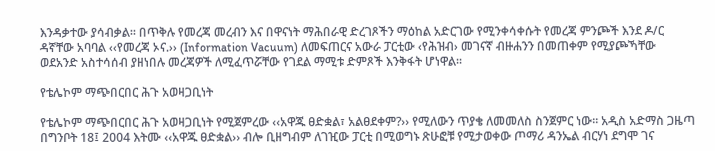እንዳቃተው ያሳብቃል፡፡ በጥቅሉ የመረጃ መረብን እና በዋናነት ማሕበራዊ ድረገጾችን ማዕከል አድርገው የሚንቀሳቀሱት የመረጃ ምንጮች እንደ ዶ/ር ዳኛቸው አባባል ‹‹የመረጃ ኦና.›› (Information Vacuum) ለመፍጠርና አውራ ፓርቲው ‹የሕዝብ› መገናኛ ብዙሐንን በመጠቀም የሚያጮኻቸው ወደአንድ አስተሳሰብ ያዘነበሉ መረጃዎች ለሚፈጥሯቸው የገደል ማሚቱ ድምጾች እንቅፋት ሆነዋል፡፡

የቴሌኮም ማጭበርበር ሕጉ አወዛጋቢነት

የቴሌኮም ማጭበርበር ሕጉ አወዛጋቢነት የሚጀምረው ‹‹አዋጁ ፀድቋል፣ አልፀደቀም?›› የሚለውን ጥያቄ ለመመለስ ስንጀምር ነው፡፡ አዲስ አድማስ ጋዜጣ በግንቦት 18፤ 2004 እትሙ ‹‹አዋጁ ፀድቋል›› ብሎ ቢዘግብም ለገዢው ፓርቲ በሚወግኑ ጽሁፎቹ የሚታወቀው ጦማሪ ዳንኤል ብርሃነ ደግሞ ገና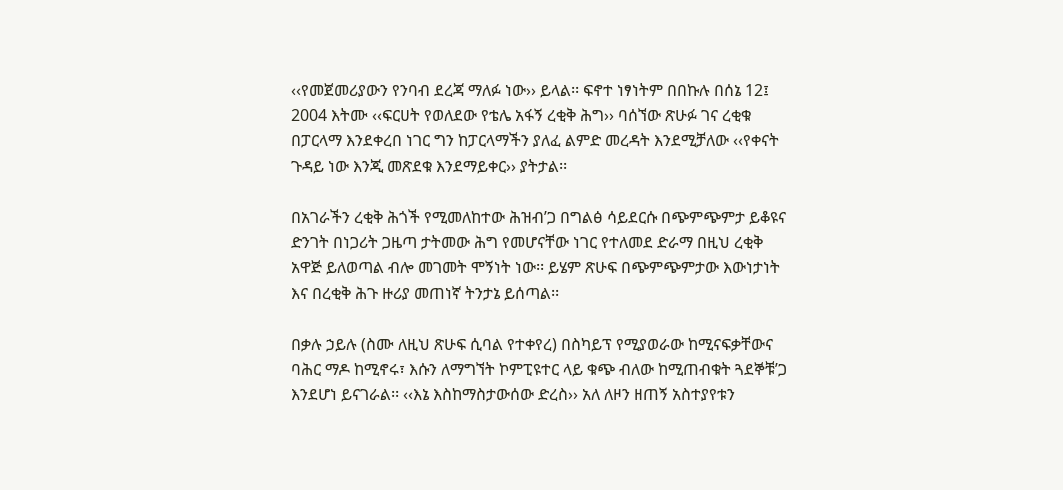‹‹የመጀመሪያውን የንባብ ደረጃ ማለፉ ነው›› ይላል፡፡ ፍኖተ ነፃነትም በበኩሉ በሰኔ 12፤ 2004 እትሙ ‹‹ፍርሀት የወለደው የቴሌ አፋኝ ረቂቅ ሕግ›› ባሰኘው ጽሁፉ ገና ረቂቁ በፓርላማ እንደቀረበ ነገር ግን ከፓርላማችን ያለፈ ልምድ መረዳት እንደሚቻለው ‹‹የቀናት ጉዳይ ነው እንጂ መጽደቁ እንደማይቀር›› ያትታል፡፡

በአገራችን ረቂቅ ሕጎች የሚመለከተው ሕዝብ’ጋ በግልፅ ሳይደርሱ በጭምጭምታ ይቆዩና ድንገት በነጋሪት ጋዜጣ ታትመው ሕግ የመሆናቸው ነገር የተለመደ ድራማ በዚህ ረቂቅ አዋጅ ይለወጣል ብሎ መገመት ሞኝነት ነው፡፡ ይሄም ጽሁፍ በጭምጭምታው እውነታነት እና በረቂቅ ሕጉ ዙሪያ መጠነኛ ትንታኔ ይሰጣል፡፡

በቃሉ ኃይሉ (ስሙ ለዚህ ጽሁፍ ሲባል የተቀየረ) በስካይፕ የሚያወራው ከሚናፍቃቸውና ባሕር ማዶ ከሚኖሩ፣ እሱን ለማግኘት ኮምፒዩተር ላይ ቁጭ ብለው ከሚጠብቁት ጓደኞቹ’ጋ እንደሆነ ይናገራል፡፡ ‹‹እኔ እስከማስታውሰው ድረስ›› አለ ለዞን ዘጠኝ አስተያየቱን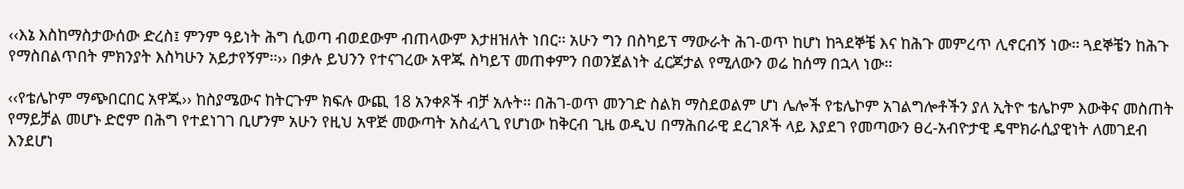‹‹እኔ እስከማስታውሰው ድረስ፤ ምንም ዓይነት ሕግ ሲወጣ ብወደውም ብጠላውም እታዘዝለት ነበር፡፡ አሁን ግን በስካይፕ ማውራት ሕገ-ወጥ ከሆነ ከጓደኞቼ እና ከሕጉ መምረጥ ሊኖርብኝ ነው፡፡ ጓደኞቼን ከሕጉ የማስበልጥበት ምክንያት እስካሁን አይታየኝም፡፡›› በቃሉ ይህንን የተናገረው አዋጁ ስካይፕ መጠቀምን በወንጀልነት ፈርጆታል የሚለውን ወሬ ከሰማ በኋላ ነው፡፡

‹‹የቴሌኮም ማጭበርበር አዋጁ›› ከስያሜውና ከትርጉም ክፍሉ ውጪ 18 አንቀጾች ብቻ አሉት፡፡ በሕገ-ወጥ መንገድ ስልክ ማስደወልም ሆነ ሌሎች የቴሌኮም አገልግሎቶችን ያለ ኢትዮ ቴሌኮም እውቅና መስጠት የማይቻል መሆኑ ድሮም በሕግ የተደነገገ ቢሆንም አሁን የዚህ አዋጅ መውጣት አስፈላጊ የሆነው ከቅርብ ጊዜ ወዲህ በማሕበራዊ ደረገጾች ላይ እያደገ የመጣውን ፀረ-አብዮታዊ ዴሞክራሲያዊነት ለመገደብ እንደሆነ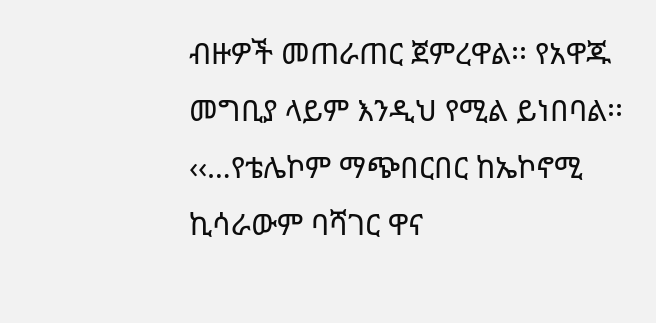ብዙዎች መጠራጠር ጀምረዋል፡፡ የአዋጁ መግቢያ ላይም እንዲህ የሚል ይነበባል፡፡ ‹‹…የቴሌኮም ማጭበርበር ከኤኮኖሚ ኪሳራውም ባሻገር ዋና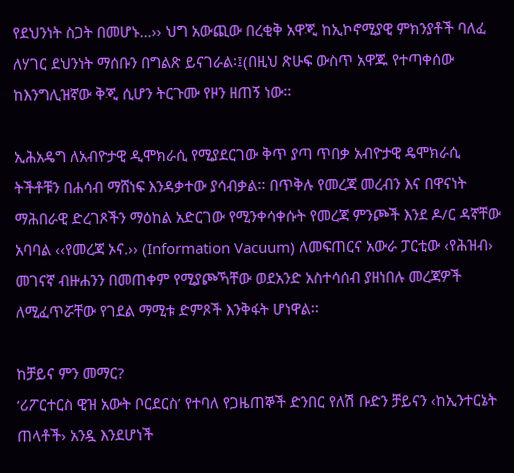የደህንነት ስጋት በመሆኑ…›› ህግ አውጪው በረቂቅ አዋጂ ከኢኮኖሚያዊ ምክንያቶች ባለፈ ለሃገር ደህንነት ማሰቡን በግልጽ ይናገራል፡፤(በዚህ ጽሁፍ ውስጥ አዋጁ የተጣቀሰው ከእንግሊዝኛው ቅጂ ሲሆን ትርጉሙ የዞን ዘጠኝ ነው፡፡

ኢሕአዴግ ለአብዮታዊ ዲሞክራሲ የሚያደርገው ቅጥ ያጣ ጥበቃ አብዮታዊ ዴሞክራሲ ትችቶቹን በሐሳብ ማሸነፍ እንዳቃተው ያሳብቃል፡፡ በጥቅሉ የመረጃ መረብን እና በዋናነት ማሕበራዊ ድረገጾችን ማዕከል አድርገው የሚንቀሳቀሱት የመረጃ ምንጮች እንደ ዶ/ር ዳኛቸው አባባል ‹‹የመረጃ ኦና.›› (Information Vacuum) ለመፍጠርና አውራ ፓርቲው ‹የሕዝብ› መገናኛ ብዙሐንን በመጠቀም የሚያጮኻቸው ወደአንድ አስተሳሰብ ያዘነበሉ መረጃዎች ለሚፈጥሯቸው የገደል ማሚቱ ድምጾች እንቅፋት ሆነዋል፡፡

ከቻይና ምን መማር?
‘ሪፖርተርስ ዊዝ አውት ቦርደርስ’ የተባለ የጋዜጠኞች ድንበር የለሽ ቡድን ቻይናን ‹ከኢንተርኔት ጠላቶች› አንዷ እንደሆነች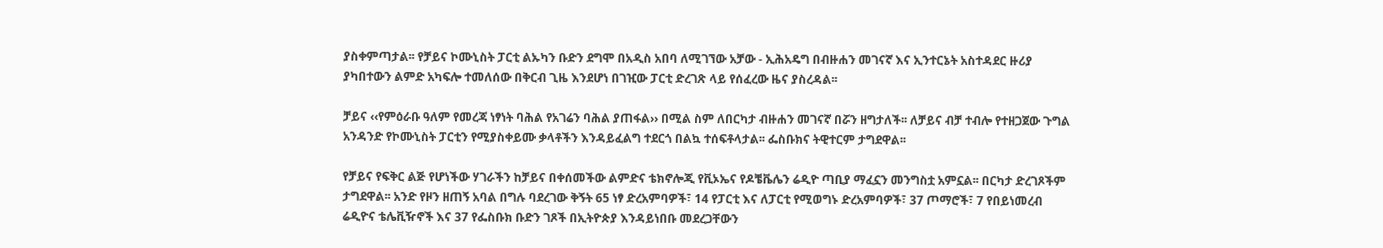ያስቀምጣታል፡፡ የቻይና ኮሙኒስት ፓርቲ ልኡካን ቡድን ደግሞ በአዲስ አበባ ለሚገኘው አቻው - ኢሕአዴግ በብዙሐን መገናኛ እና ኢንተርኔት አስተዳደር ዙሪያ ያካበተውን ልምድ አካፍሎ ተመለሰው በቅርብ ጊዜ እንደሆነ በገዢው ፓርቲ ድረገጽ ላይ የሰፈረው ዜና ያስረዳል፡፡

ቻይና ‹‹የምዕራቡ ዓለም የመረጃ ነፃነት ባሕል የአገሬን ባሕል ያጠፋል›› በሚል ስም ለበርካታ ብዙሐን መገናኛ በሯን ዘግታለች፡፡ ለቻይና ብቻ ተብሎ የተዘጋጀው ጉግል አንዳንድ የኮሙኒስት ፓርቲን የሚያስቀይሙ ቃላቶችን እንዳይፈልግ ተደርጎ በልኳ ተሰፍቶላታል፡፡ ፌስቡክና ትዊተርም ታግደዋል፡፡

የቻይና የፍቅር ልጅ የሆነችው ሃገራችን ከቻይና በቀሰመችው ልምድና ቴክኖሎጂ የቪኦኤና የዶቼቬሌን ሬዲዮ ጣቢያ ማፈኗን መንግስቷ አምኗል፡፡ በርካታ ድረገጾችም ታግደዋል፡፡ አንድ የዞን ዘጠኝ አባል በግሉ ባደረገው ቅኝት 65 ነፃ ድረአምባዎች፣ 14 የፓርቲ እና ለፓርቲ የሚወግኑ ድረአምባዎች፣ 37 ጦማሮች፣ 7 የበይነመረብ ሬዲዮና ቴሌቪዥኖች እና 37 የፌስቡክ ቡድን ገጾች በኢትዮጵያ እንዳይነበቡ መደረጋቸውን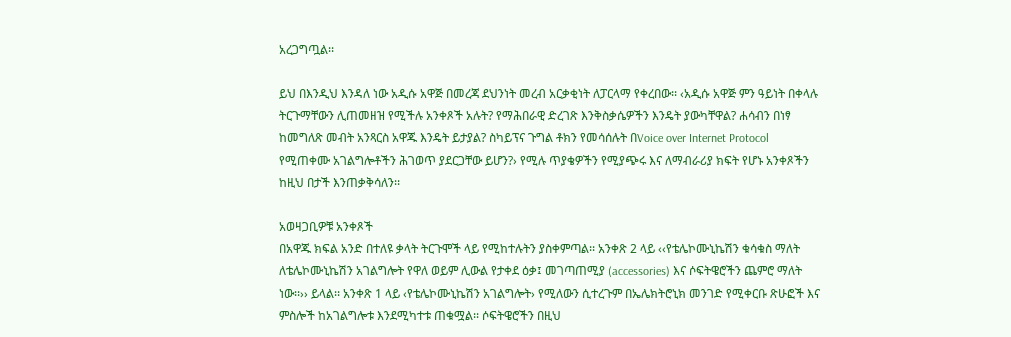አረጋግጧል፡፡

ይህ በእንዲህ እንዳለ ነው አዲሱ አዋጅ በመረጃ ደህንነት መረብ አርቃቂነት ለፓርላማ የቀረበው፡፡ ‹አዲሱ አዋጅ ምን ዓይነት በቀላሉ ትርጉማቸውን ሊጠመዘዝ የሚችሉ አንቀጾች አሉት? የማሕበራዊ ድረገጽ እንቅስቃሴዎችን እንዴት ያውካቸዋል? ሐሳብን በነፃ ከመግለጽ መብት አንጻርስ አዋጁ እንዴት ይታያል? ስካይፕና ጉግል ቶክን የመሳሰሉት በVoice over Internet Protocol የሚጠቀሙ አገልግሎቶችን ሕገወጥ ያደርጋቸው ይሆን?› የሚሉ ጥያቄዎችን የሚያጭሩ እና ለማብራሪያ ክፍት የሆኑ አንቀጾችን ከዚህ በታች እንጠቃቅሳለን፡፡

አወዛጋቢዎቹ አንቀጾች
በአዋጁ ክፍል አንድ በተለዩ ቃላት ትርጉሞች ላይ የሚከተሉትን ያስቀምጣል፡፡ አንቀጽ 2 ላይ ‹‹የቴሌኮሙኒኬሽን ቁሳቁስ ማለት ለቴሌኮሙኒኬሽን አገልግሎት የዋለ ወይም ሊውል የታቀደ ዕቃ፤ መገጣጠሚያ (accessories) እና ሶፍትዌሮችን ጨምሮ ማለት ነው፡፡›› ይላል፡፡ አንቀጽ 1 ላይ ‹የቴሌኮሙኒኬሽን አገልግሎት› የሚለውን ሲተረጉም በኤሌክትሮኒክ መንገድ የሚቀርቡ ጽሁፎች እና ምስሎች ከአገልግሎቱ እንደሚካተቱ ጠቁሟል፡፡ ሶፍትዌሮችን በዚህ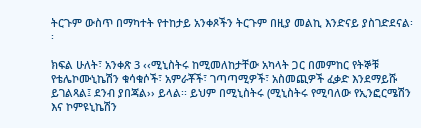ትርጉም ውስጥ በማካተት የተከታይ አንቀጾችን ትርጉም በዚያ መልኪ እንድናይ ያስገድደናል፡፡

ክፍል ሁለት፣ አንቀጽ 3 ‹‹ሚኒስትሩ ከሚመለከታቸው አካላት ጋር በመምከር የትኞቹ የቴሌኮሙኒኬሽን ቁሳቁሶች፣ አምራቾች፣ ገጣጣሚዎች፣ አስመጪዎች ፈቃድ እንደማይሹ ይገልጻል፤ ደንብ ያበጃል›› ይላል፡፡ ይህም በሚኒስትሩ (ሚኒስትሩ የሚባለው የኢንፎርሜሽን እና ኮምዩኒኬሽን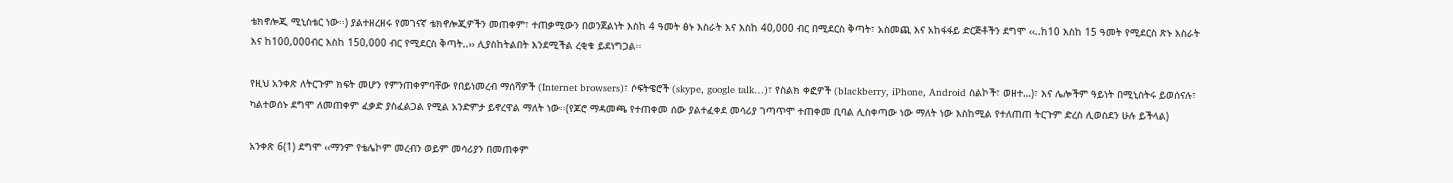ቴክኖሎጂ ሚኒስቴር ነው፡፡) ያልተዘረዘሩ የመገናኛ ቴክኖሎጂዎችን መጠቀም፣ ተጠቃሚውን በወንጀልነት እስከ 4 ዓመት ፅኑ እስራት እና እስከ 40,000 ብር በሚደርስ ቅጣት፣ አስመጪ እና አከፋፋይ ድርጅቶችን ደግሞ ‹‹..ከ10 እስከ 15 ዓመት የሚደርስ ጽኑ እስራት እና ከ100,000ብር እስከ 150,000 ብር የሚደርስ ቅጣት..›› ሊያስከትልበት እንደሚችል ረቂቁ ይደነግጋል፡፡

የዚህ አንቀጽ ለትርጉም ክፍት መሆን የምንጠቀምባቸው የበይነመረብ ማሰሻዎች (Internet browsers)፣ ሶፍትዌሮች (skype, google talk…)፣ የስልክ ቀፎዎች (blackberry, iPhone, Android ስልኮች፣ ወዘተ…)፣ እና ሌሎችም ዓይነት በሚኒስትሩ ይወሰናሉ፣ ካልተወሰኑ ደግሞ ለመጠቀም ፈቃድ ያስፈልጋል የሚል አንድምታ ይኖረዋል ማለት ነው፡፡(የጆሮ ማዳመጫ የተጠቀመ ሰው ያልተፈቀደ መሳሪያ ገጣጥሞ ተጠቀመ ቢባል ሊስቀጣው ነው ማለት ነው እስከሚል የተለጠጠ ትርጉም ድረስ ሊወስደን ሁሉ ይችላል)

አንቀጽ 6(1) ደግሞ ‹‹ማንም የቴሌኮም መረብን ወይም መሳሪያን በመጠቀም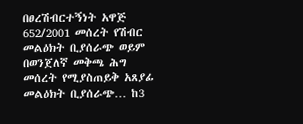በፀረሽብርተኝነት አዋጅ 652/2001 መሰረት የሽብር መልዕክት ቢያሰራጭ ወይም በወንጀለኛ መቅጫ ሕግ መሰረት የሚያስጠይቅ አጸያፊ መልዕክት ቢያሰራጭ… ከ3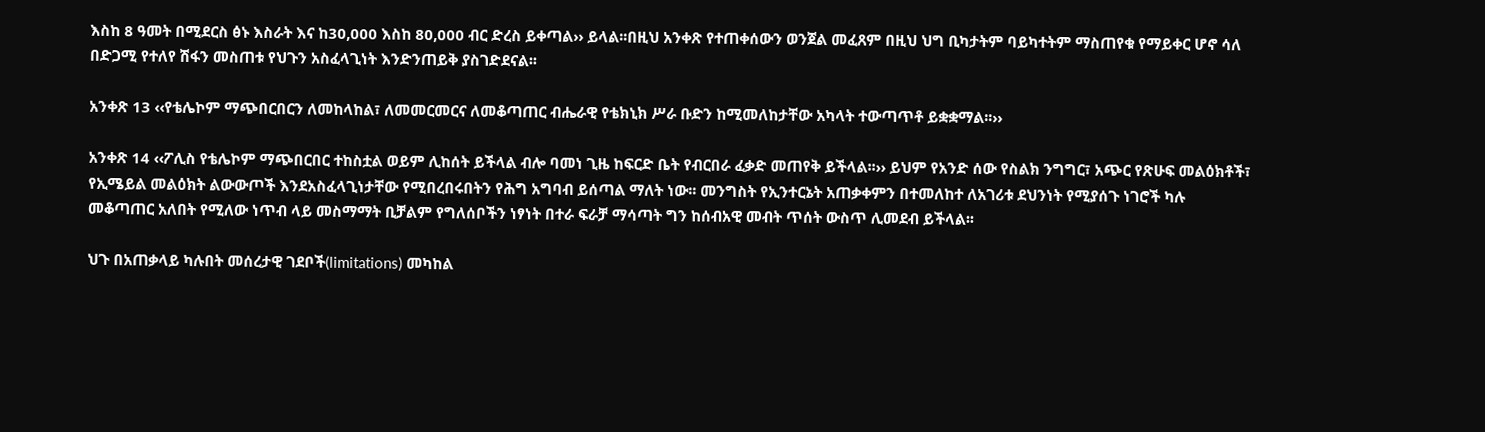እስከ 8 ዓመት በሚደርስ ፅኑ እስራት እና ከ30,000 እስከ 80,000 ብር ድረስ ይቀጣል›› ይላል፡፡በዚህ አንቀጽ የተጠቀሰውን ወንጀል መፈጸም በዚህ ህግ ቢካታትም ባይካተትም ማስጠየቁ የማይቀር ሆኖ ሳለ በድጋሚ የተለየ ሽፋን መስጠቱ የህጉን አስፈላጊነት እንድንጠይቅ ያስገድደናል፡፡

አንቀጽ 13 ‹‹የቴሌኮም ማጭበርበርን ለመከላከል፣ ለመመርመርና ለመቆጣጠር ብሔራዊ የቴክኒክ ሥራ ቡድን ከሚመለከታቸው አካላት ተውጣጥቶ ይቋቋማል፡፡››

አንቀጽ 14 ‹‹ፖሊስ የቴሌኮም ማጭበርበር ተከስቷል ወይም ሊከሰት ይችላል ብሎ ባመነ ጊዜ ከፍርድ ቤት የብርበራ ፈቃድ መጠየቅ ይችላል፡፡›› ይህም የአንድ ሰው የስልክ ንግግር፣ አጭር የጽሁፍ መልዕክቶች፣ የኢሜይል መልዕክት ልውውጦች እንደአስፈላጊነታቸው የሚበረበሩበትን የሕግ አግባብ ይሰጣል ማለት ነው፡፡ መንግስት የኢንተርኔት አጠቃቀምን በተመለከተ ለአገሪቱ ደህንነት የሚያሰጉ ነገሮች ካሉ መቆጣጠር አለበት የሚለው ነጥብ ላይ መስማማት ቢቻልም የግለሰቦችን ነፃነት በተራ ፍራቻ ማሳጣት ግን ከሰብአዊ መብት ጥሰት ውስጥ ሊመደብ ይችላል፡፡

ህጉ በአጠቃላይ ካሉበት መሰረታዊ ገደቦች(limitations) መካከል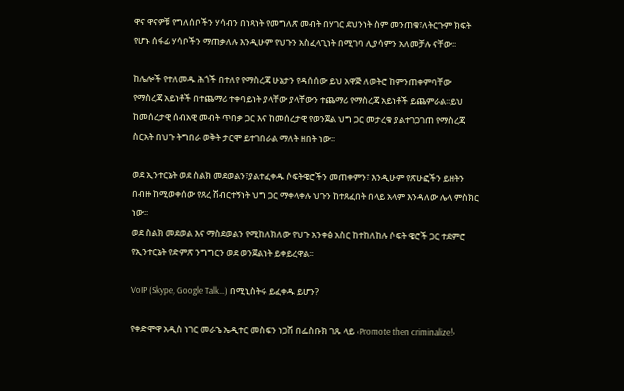ዋና ዋናዎቹ የግለሰቦችን ሃሳብን በነጻነት የመግለጽ መብት በሃገር ደህንነት ስም መንጠቁ፣ለትርጉም ክፍት የሆኑ ሰፋፊ ሃሳቦችን ማጠቃለሉ እንዲሁም የህጉን አስፈላጊነት በሚገባ ሊያሳምን አለመቻሉ ናቸው፡፡

ከሌሎች የተለመዱ ሕጎች በተለየ የማስረጃ ሁኔታን የዳሰሰው ይህ አዋጅ ለወትሮ ከምንጠቀምባቸው የማስረጃ አይነቶች በተጨማሪ ተቀባይነት ያላቸው ያላቸውን ተጨማሪ የማስረጃ አይነቶች ይጨምራል፡፡ይህ ከመሰረታዊ ሰብአዊ መብት ጥበቃ ጋር እና ከመሰረታዊ የወንጀል ህግ ጋር መታረቁ ያልተገጋገጠ የማስረጃ ስርአት በህጉ ትግበራ ወቅት ታርሞ ይተገበራል ማለት ዘበት ነው፡፡

ወደ ኢንተርኔት ወደ ስልክ መደወልን፣ያልተፈቀዱ ሶፍትዌሮችን መጠቀምን፣ እንዲሁም የጽሁፎችን ይዘትን በብዙ ከሚወቀሰው የጸረ ሽብርተኝነት ህግ ጋር ማቀላቀሉ ህጉን ከተጸፈበት በላይ አላም እንዳለው ሌላ ምስክር ነው፡፡
ወደ ስልክ መደወል እና ማስደወልን የሚከለክለው የህጉ አንቀፅ አስር ከተከለከሉ ሶፍት ዌሮች ጋር ተደምሮ የኢንተርኔት የድምጽ ንግግርን ወደ ወንጀልነት ይቀይረዋል፡፡

VoIP (Skype, Google Talk…) በሚኒስትሩ ይፈቀዱ ይሆን?

የቀድሞዋ አዲስ ነገር መራኄ ኤዲተር መስፍን ነጋሽ በፌስቡክ ገጹ ላይ ‹Promote then criminalize!›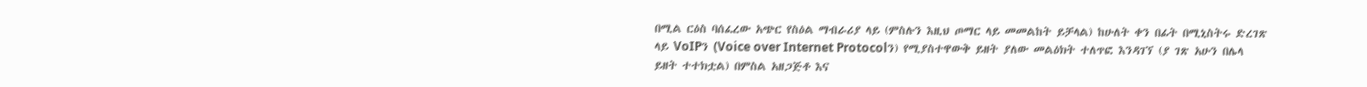በሚል ርዕስ ባሰፈረው አጭር የስዕል ማብራሪያ ላይ (ምስሉን እዚህ ጦማር ላይ መመልከት ይቻላል) ከሁለት ቀን በፊት በሚኒስትሩ ድረገጽ ላይ VoIPን (Voice over Internet Protocolን) የሚያስተዋውቅ ይዘት ያለው መልዕክት ተለጥፎ እንዳገኘ (ያ ገጽ አሁን በሌላ ይዘት ተተክቷል) በምስል አዘጋጅቶ እና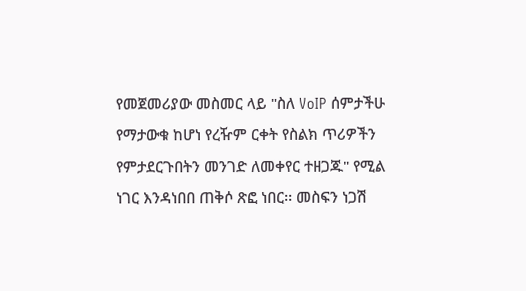የመጀመሪያው መስመር ላይ "ስለ VoIP ሰምታችሁ የማታውቁ ከሆነ የረዥም ርቀት የስልክ ጥሪዎችን የምታደርጉበትን መንገድ ለመቀየር ተዘጋጁ" የሚል ነገር እንዳነበበ ጠቅሶ ጽፎ ነበር፡፡ መስፍን ነጋሽ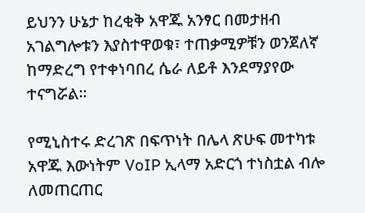ይህንን ሁኔታ ከረቂቅ አዋጁ አንፃር በመታዘብ አገልግሎቱን እያስተዋወቁ፣ ተጠቃሚዎቹን ወንጀለኛ ከማድረግ የተቀነባበረ ሴራ ለይቶ እንደማያየው ተናግሯል፡፡

የሚኒስተሩ ድረገጽ በፍጥነት በሌላ ጽሁፍ መተካቱ አዋጁ እውነትም VoIP ኢላማ አድርጎ ተነስቷል ብሎ ለመጠርጠር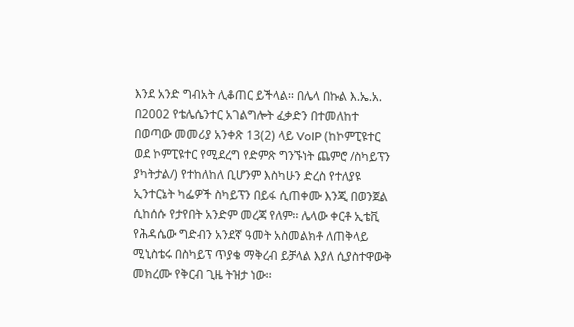እንደ አንድ ግብአት ሊቆጠር ይችላል፡፡ በሌላ በኩል እ.ኤ.አ. በ2002 የቴሌሴንተር አገልግሎት ፈቃድን በተመለከተ በወጣው መመሪያ አንቀጽ 13(2) ላይ VoIP (ከኮምፒዩተር ወደ ኮምፒዩተር የሚደረግ የድምጽ ግንኙነት ጨምሮ /ስካይፕን ያካትታል/) የተከለከለ ቢሆንም እስካሁን ድረስ የተለያዩ ኢንተርኔት ካፌዎች ስካይፕን በይፋ ሲጠቀሙ እንጂ በወንጀል ሲከሰሱ የታየበት አንድም መረጃ የለም፡፡ ሌላው ቀርቶ ኢቴቪ የሕዳሴው ግድብን አንደኛ ዓመት አስመልክቶ ለጠቅላይ ሚኒስቴሩ በስካይፕ ጥያቄ ማቅረብ ይቻላል እያለ ሲያስተዋውቅ መክረሙ የቅርብ ጊዜ ትዝታ ነው፡፡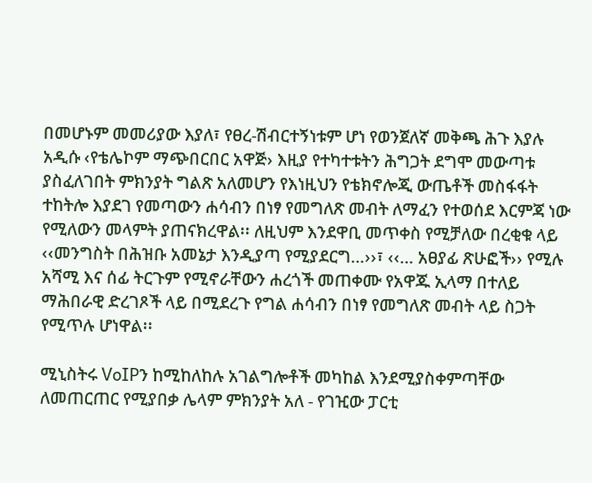በመሆኑም መመሪያው እያለ፣ የፀረ-ሽብርተኝነቱም ሆነ የወንጀለኛ መቅጫ ሕጉ እያሉ አዲሱ ‹የቴሌኮም ማጭበርበር አዋጅ› እዚያ የተካተቱትን ሕግጋት ደግሞ መውጣቱ ያስፈለገበት ምክንያት ግልጽ አለመሆን የእነዚህን የቴክኖሎጂ ውጤቶች መስፋፋት ተከትሎ እያደገ የመጣውን ሐሳብን በነፃ የመግለጽ መብት ለማፈን የተወሰደ እርምጃ ነው የሚለውን መላምት ያጠናክረዋል፡፡ ለዚህም እንደዋቢ መጥቀስ የሚቻለው በረቂቁ ላይ ‹‹መንግስት በሕዝቡ አመኔታ እንዲያጣ የሚያደርግ…››፣ ‹‹… አፀያፊ ጽሁፎች›› የሚሉ አሻሚ እና ሰፊ ትርጉም የሚኖራቸውን ሐረጎች መጠቀሙ የአዋጁ ኢላማ በተለይ ማሕበራዊ ድረገጾች ላይ በሚደረጉ የግል ሐሳብን በነፃ የመግለጽ መብት ላይ ስጋት የሚጥሉ ሆነዋል፡፡

ሚኒስትሩ VoIPን ከሚከለከሉ አገልግሎቶች መካከል እንደሚያስቀምጣቸው ለመጠርጠር የሚያበቃ ሌላም ምክንያት አለ - የገዢው ፓርቲ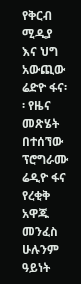የቅርብ ሚዲያ እና ህግ አውጪው ሬድዮ ፋና፡፡ የዜና መጽሄት በተሰኘው ፕሮግራሙ ሬዲዮ ፋና የረቂቅ አዋጁ መንፈስ ሁሉንም ዓይነት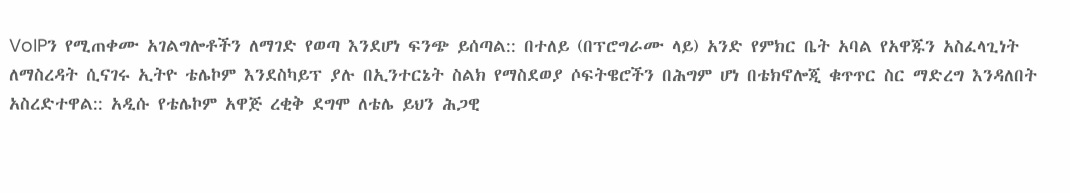VoIPን የሚጠቀሙ አገልግሎቶችን ለማገድ የወጣ እንደሆነ ፍንጭ ይሰጣል:: በተለይ (በፕሮግራሙ ላይ) አንድ የምክር ቤት አባል የአዋጁን አስፈላጊነት ለማስረዳት ሲናገሩ ኢትዮ ቴሌኮም እንደስካይፕ ያሉ በኢንተርኔት ስልክ የማስደወያ ሶፍትዌሮችን በሕግም ሆነ በቴክኖሎጂ ቁጥጥር ስር ማድረግ እንዳለበት አስረድተዋል:: አዲሱ የቴሌኮም አዋጅ ረቂቅ ደግሞ ለቴሌ ይህን ሕጋዊ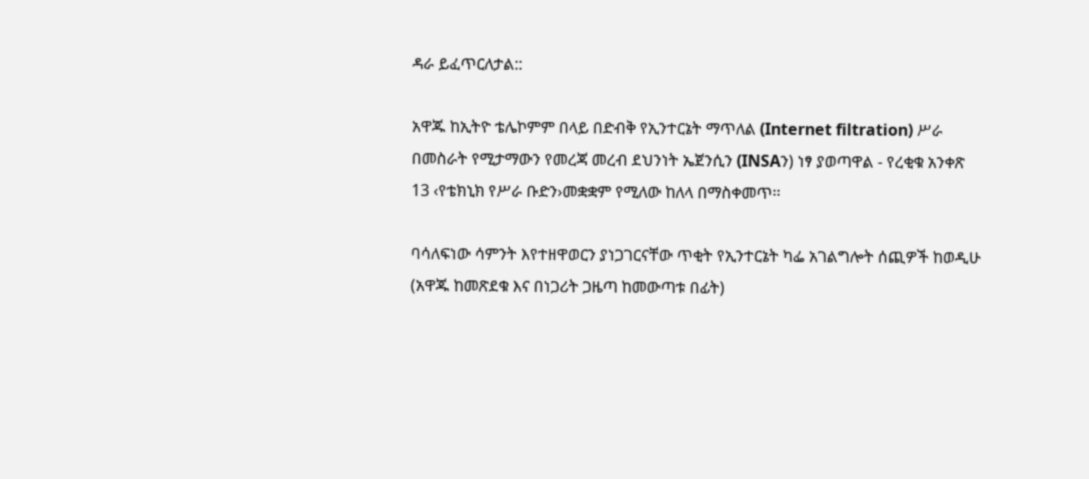ዳራ ይፈጥርለታል::

አዋጁ ከኢትዮ ቴሌኮምም በላይ በድብቅ የኢንተርኔት ማጥለል (Internet filtration) ሥራ በመስራት የሚታማውን የመረጃ መረብ ደህንነት ኤጀንሲን (INSAን) ነፃ ያወጣዋል - የረቂቁ አንቀጽ 13 ‹የቴክኒክ የሥራ ቡድን›መቋቋም የሚለው ከለላ በማስቀመጥ፡፡

ባሳለፍነው ሳምንት እየተዘዋወርን ያነጋገርናቸው ጥቂት የኢንተርኔት ካፌ አገልግሎት ሰጪዎች ከወዲሁ (አዋጁ ከመጽደቁ እና በነጋሪት ጋዜጣ ከመውጣቱ በፊት)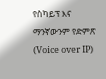የስካይፕ እና ማንኛውንም የድምጽ (Voice over IP)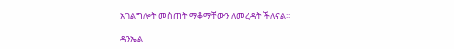አገልግሎት መስጠት ማቆማቸውን ለመረዳት ችለናል፡፡

ዳንኤል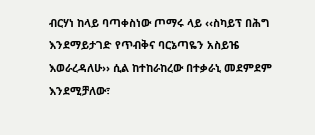ብርሃነ ከላይ ባጣቀስነው ጦማሩ ላይ ‹‹ስካይፕ በሕግ እንደማይታገድ የጥብቅና ባርኔጣዬን አስይዤ እወራረዳለሁ›› ሲል ከተከራከረው በተቃራኒ መደምደም እንደሚቻለው፣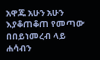አዋጁ አሁን አሁን እያቆጠቆጠ የመጣው በበይነመረብ ላይ ሐሳብን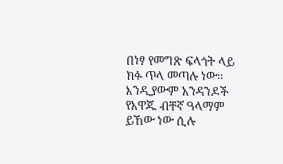በነፃ የመግጽ ፍላጎት ላይ ክፉ ጥላ መጣሉ ነው፡፡ እንዲያውም አንዳንዶች የአዋጁ ብቸኛ ዓላማም ይኸው ነው ሲሉ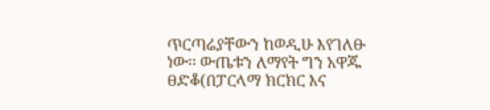ጥርጣሬያቸውን ከወዲሁ እየገለፁ ነው፡፡ ውጤቱን ለማየት ግን አዋጁ ፀድቆ(በፓርላማ ክርክር እና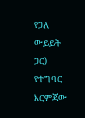የጋለ ውይይት ጋር) የተግባር እርምጃው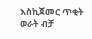እስኪጀመር ጥቂት ወራት ብቻ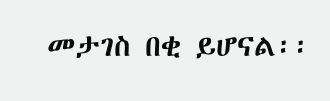መታገስ በቂ ይሆናል፡፡